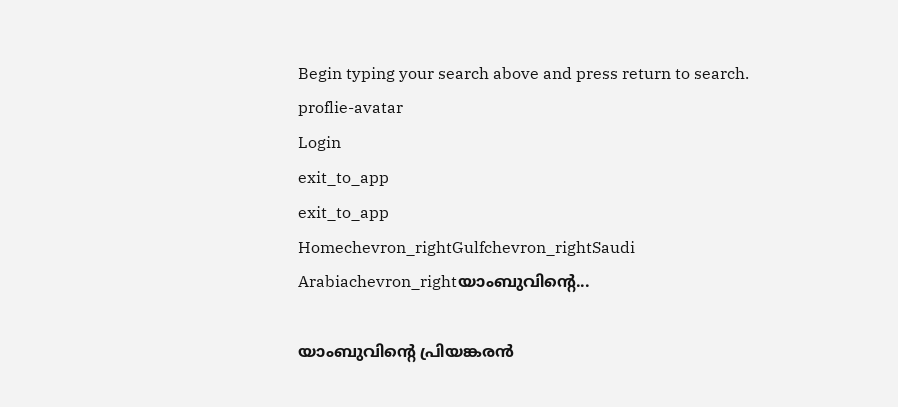Begin typing your search above and press return to search.
proflie-avatar
Login
exit_to_app
exit_to_app
Homechevron_rightGulfchevron_rightSaudi Arabiachevron_rightയാംബുവിന്റെ...

യാംബുവിന്റെ പ്രിയങ്കരൻ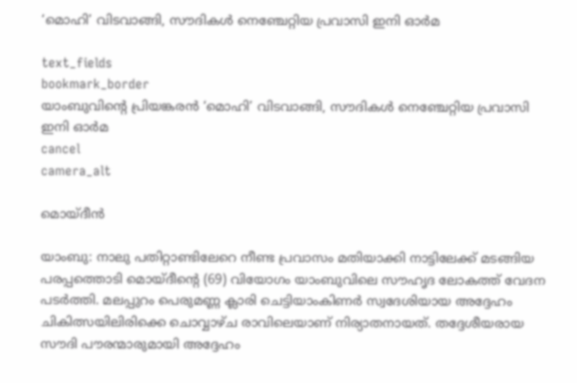‘മൊഹി’ വിടവാങ്ങി, സൗദികൾ നെഞ്ചേറ്റിയ പ്രവാസി ഇനി ഓർമ

text_fields
bookmark_border
യാംബുവിന്റെ പ്രിയങ്കരൻ ‘മൊഹി’ വിടവാങ്ങി, സൗദികൾ നെഞ്ചേറ്റിയ പ്രവാസി ഇനി ഓർമ
cancel
camera_alt

മൊയ്‌ദീൻ

യാംബു: നാലു പതിറ്റാണ്ടിലേറെ നീണ്ട പ്രവാസം മതിയാക്കി നാട്ടിലേക്ക് മടങ്ങിയ പരപ്പത്തൊടി മൊയ്‌ദീന്റെ (69) വിയോഗം യാംബുവിലെ സൗഹൃദ ലോകത്ത് വേദന പടർത്തി. മലപ്പുറം പെരുമണ്ണ ക്ലാരി ചെട്ടിയാംകിണർ സ്വദേശിയായ അദ്ദേഹം ചികിത്സയിലിരിക്കെ ചൊവ്വാഴ്ച രാവിലെയാണ് നിര്യാതനായത്. തദ്ദേശീയരായ സൗദി പൗരന്മാരുമായി അദ്ദേഹം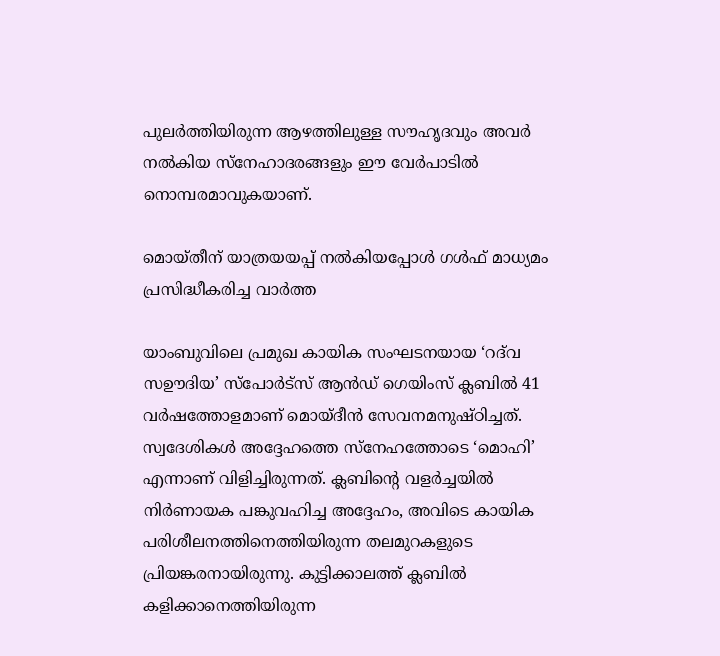പുലർത്തിയിരുന്ന ആഴത്തിലുള്ള സൗഹൃദവും അവർ നൽകിയ സ്നേഹാദരങ്ങളും ഈ വേർപാടിൽ നൊമ്പരമാവുകയാണ്.

മൊയ്തീന് യാത്രയയപ്പ് നൽകിയപ്പോൾ ഗൾഫ് മാധ്യമം പ്രസിദ്ധീകരിച്ച വാർത്ത

യാംബുവിലെ പ്രമുഖ കായിക സംഘടനയായ ‘റദ്‌വ സഊദിയ’ സ്പോർട്സ് ആൻഡ് ഗെയിംസ് ക്ലബിൽ 41 വർഷത്തോളമാണ് മൊയ്‌ദീൻ സേവനമനുഷ്ഠിച്ചത്. സ്വദേശികൾ അദ്ദേഹത്തെ സ്നേഹത്തോടെ ‘മൊഹി’ എന്നാണ് വിളിച്ചിരുന്നത്. ക്ലബിന്റെ വളർച്ചയിൽ നിർണായക പങ്കുവഹിച്ച അദ്ദേഹം, അവിടെ കായിക പരിശീലനത്തിനെത്തിയിരുന്ന തലമുറകളുടെ പ്രിയങ്കരനായിരുന്നു. കുട്ടിക്കാലത്ത് ക്ലബിൽ കളിക്കാനെത്തിയിരുന്ന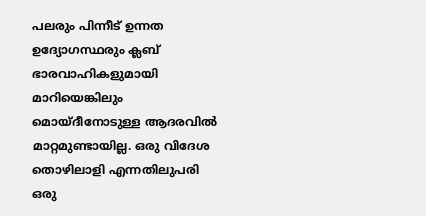പലരും പിന്നീട് ഉന്നത ഉദ്യോഗസ്ഥരും ക്ലബ് ഭാരവാഹികളുമായി മാറിയെങ്കിലും മൊയ്‌ദീനോടുള്ള ആദരവിൽ മാറ്റമുണ്ടായില്ല. ഒരു വിദേശ തൊഴിലാളി എന്നതിലുപരി ഒരു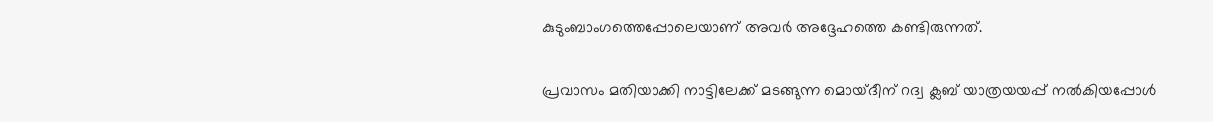കുടുംബാംഗത്തെപ്പോലെയാണ് അവർ അദ്ദേഹത്തെ കണ്ടിരുന്നത്.

പ്രവാസം മതിയാക്കി നാട്ടിലേക്ക് മടങ്ങുന്ന മൊയ്ദീന് റദ്വ ക്ലബ് യാത്രയയപ്പ് നൽകിയപ്പോൾ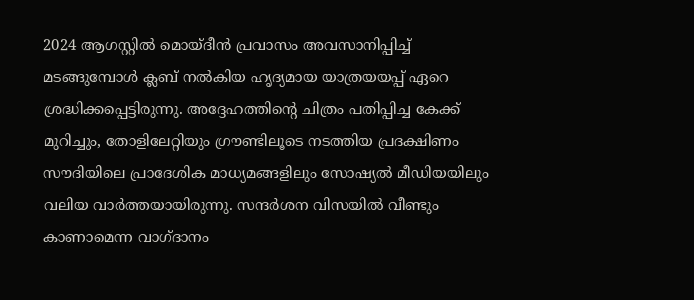2024 ആഗസ്റ്റിൽ മൊയ്‌ദീൻ പ്രവാസം അവസാനിപ്പിച്ച് മടങ്ങുമ്പോൾ ക്ലബ് നൽകിയ ഹൃദ്യമായ യാത്രയയപ്പ് ഏറെ ശ്രദ്ധിക്കപ്പെട്ടിരുന്നു. അദ്ദേഹത്തിന്റെ ചിത്രം പതിപ്പിച്ച കേക്ക് മുറിച്ചും, തോളിലേറ്റിയും ഗ്രൗണ്ടിലൂടെ നടത്തിയ പ്രദക്ഷിണം സൗദിയിലെ പ്രാദേശിക മാധ്യമങ്ങളിലും സോഷ്യൽ മീഡിയയിലും വലിയ വാർത്തയായിരുന്നു. സന്ദർശന വിസയിൽ വീണ്ടും കാണാമെന്ന വാഗ്ദാനം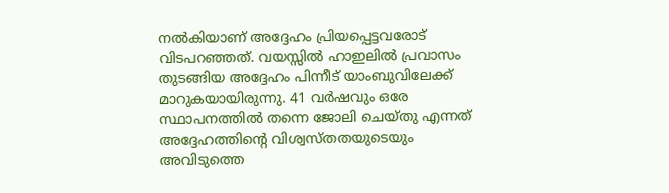നൽകിയാണ് അദ്ദേഹം പ്രിയപ്പെട്ടവരോട് വിടപറഞ്ഞത്. വയസ്സിൽ ഹാഇലിൽ പ്രവാസം തുടങ്ങിയ അദ്ദേഹം പിന്നീട് യാംബുവിലേക്ക് മാറുകയായിരുന്നു. 41 വർഷവും ഒരേ സ്ഥാപനത്തിൽ തന്നെ ജോലി ചെയ്തു എന്നത് അദ്ദേഹത്തിന്റെ വിശ്വസ്തതയുടെയും അവിടുത്തെ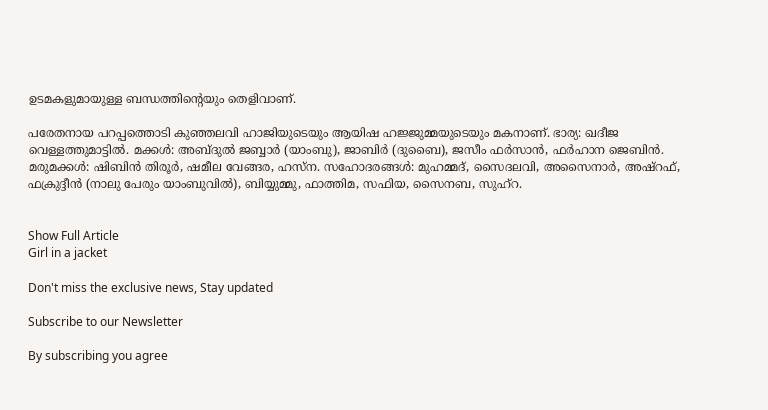ഉടമകളുമായുള്ള ബന്ധത്തിന്റെയും തെളിവാണ്.

പരേതനായ പറപ്പത്തൊടി കുഞ്ഞലവി ഹാജിയുടെയും ആയിഷ ഹജ്ജുമ്മയുടെയും മകനാണ്. ഭാര്യ: ഖദീജ വെള്ളത്തുമാട്ടിൽ. മക്കൾ: അബ്ദുൽ ജബ്ബാർ (യാംബു), ജാബിർ (ദുബൈ), ജസീം ഫർസാൻ, ഫർഹാന ജെബിൻ. മരുമക്കൾ: ഷിബിൻ തിരൂർ, ഷമീല വേങ്ങര, ഹസ്ന. സഹോദരങ്ങൾ: മുഹമ്മദ്, സൈദലവി, അസൈനാർ, അഷ്‌റഫ്, ഫക്രുദ്ദീൻ (നാലു പേരും യാംബുവിൽ), ബിയ്യുമ്മു, ഫാത്തിമ, സഫിയ, സൈനബ, സുഹ്റ.


Show Full Article
Girl in a jacket

Don't miss the exclusive news, Stay updated

Subscribe to our Newsletter

By subscribing you agree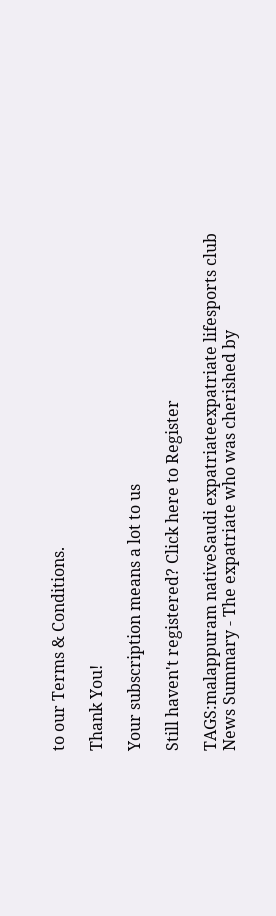to our Terms & Conditions.

Thank You!

Your subscription means a lot to us

Still haven't registered? Click here to Register

TAGS:malappuram nativeSaudi expatriateexpatriate lifesports club
News Summary - The expatriate who was cherished by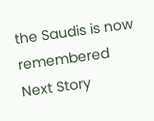the Saudis is now remembered
Next Story